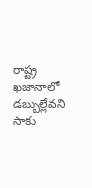రాష్ట్ర ఖజానాలో డబ్బుల్లేవని సాకు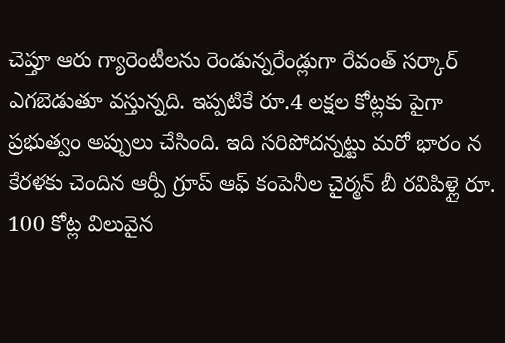చెప్తూ ఆరు గ్యారెంటీలను రెండున్నరేండ్లుగా రేవంత్ సర్కార్ ఎగబెడుతూ వస్తున్నది. ఇప్పటికే రూ.4 లక్షల కోట్లకు పైగా ప్రభుత్వం అప్పులు చేసింది. ఇది సరిపోదన్నట్టు మరో భారం న
కేరళకు చెందిన ఆర్పీ గ్రూప్ ఆఫ్ కంపెనీల చైర్మన్ బీ రవిపిళ్లై రూ. 100 కోట్ల విలువైన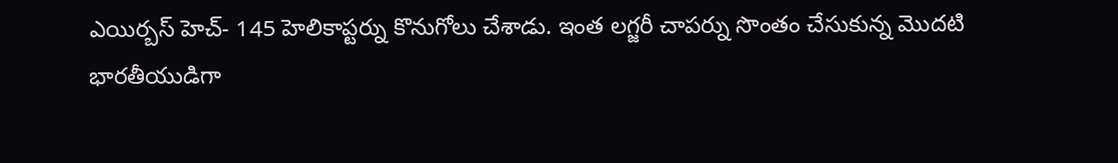ఎయిర్బస్ హెచ్- 145 హెలికాప్టర్ను కొనుగోలు చేశాడు. ఇంత లగ్జరీ చాపర్ను సొంతం చేసుకున్న మొదటి భారతీయుడిగా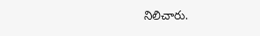నిలిచారు.